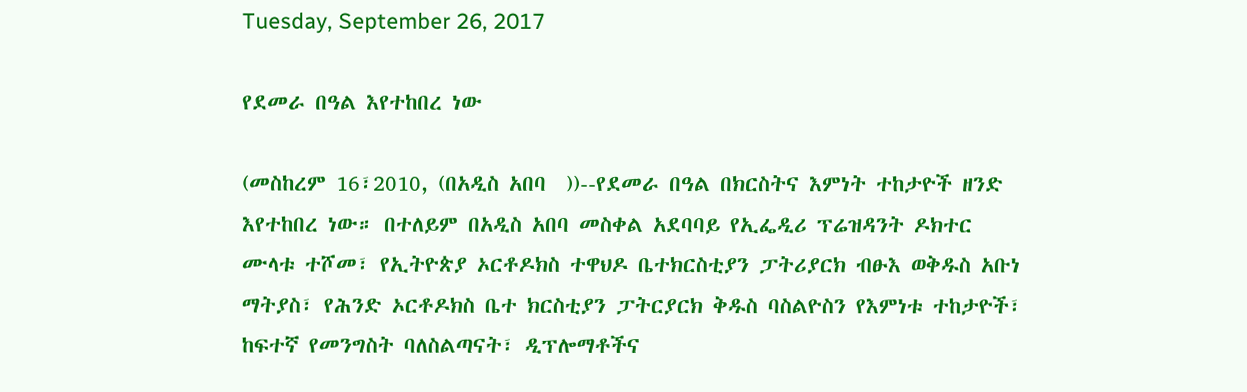Tuesday, September 26, 2017

የደመራ በዓል እየተከበረ ነው

(መስከረም 16፣2010, (በአዲስ አበባ  ))--የደመራ በዓል በክርስትና እምነት ተከታዮች ዘንድ እየተከበረ ነው። በተለይም በአዲስ አበባ መስቀል አደባባይ የኢፌዲሪ ፕሬዝዳንት ዶክተር ሙላቱ ተሾመ፣ የኢትዮጵያ ኦርቶዶክስ ተዋህዶ ቤተክርስቲያን ፓትሪያርክ ብፁእ ወቅዱስ አቡነ ማትያስ፣ የሕንድ ኦርቶዶክስ ቤተ ክርስቲያን ፓትርያርክ ቅዱስ ባስልዮስን የእምነቱ ተከታዮች፣ ከፍተኛ የመንግስት ባለስልጣናት፣ ዲፕሎማቶችና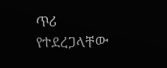ጥሪ የተደረጋላቸው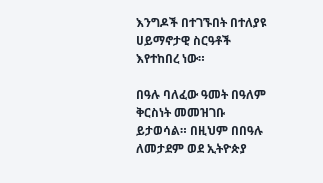እንግዶች በተገኙበት በተለያዩ ሀይማኖታዊ ስርዓቶች እየተከበረ ነው።

በዓሉ ባለፈው ዓመት በዓለም ቅርስነት መመዝገቡ ይታወሳል። በዚህም በበዓሉ ለመታደም ወደ ኢትዮጵያ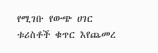የሚገቡ የውጭ ሀገር ቱሪስቶች ቁጥር እየጨመረ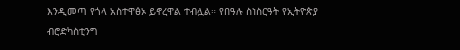እንዲመጣ የጎላ አስተዋፅኦ ይኖረዋል ተብሏል። የበዓሉ ስነስርዓት የኢትዮጵያ ብሮድካስቲንግ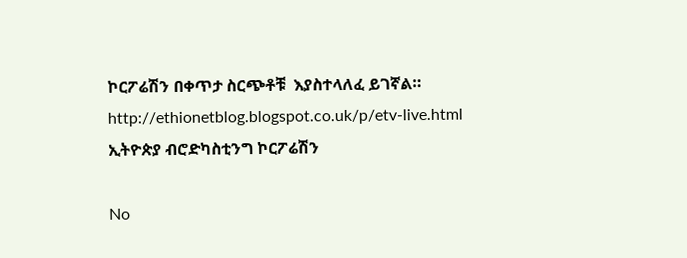ኮርፖሬሽን በቀጥታ ስርጭቶቹ  እያስተላለፈ ይገኛል። http://ethionetblog.blogspot.co.uk/p/etv-live.html
ኢትዮጵያ ብሮድካስቲንግ ኮርፖሬሽን

No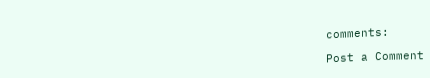comments:

Post a Comment